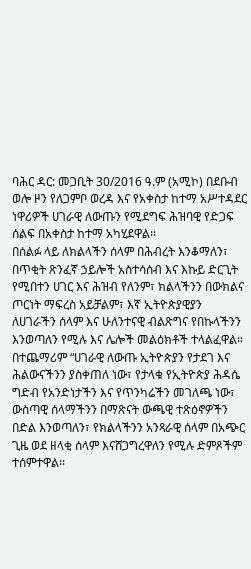ባሕር ዳር: መጋቢት 30/2016 ዓ.ም (አሚኮ) በደቡብ ወሎ ዞን የለጋምቦ ወረዳ እና የአቀስታ ከተማ አሥተዳደር ነዋሪዎች ሀገራዊ ለውጡን የሚደግፍ ሕዝባዊ የድጋፍ ሰልፍ በአቀስታ ከተማ አካሂደዋል፡፡
በሰልፉ ላይ ለክልላችን ሰላም በሕብረት እንቆማለን፣ በጥቂት ጽንፈኛ ኃይሎች አስተሳሰብ እና እኩይ ድርጊት የሚበተን ሀገር እና ሕዝብ የለንም፣ ክልላችንን በውክልና ጦርነት ማፍረስ አይቻልም፣ እኛ ኢትዮጵያዊያን ለሀገራችን ሰላም እና ሁለንተናዊ ብልጽግና የበኩላችንን እንወጣለን የሚሉ እና ሌሎች መልዕክቶች ተላልፈዋል።
በተጨማሪም “ሀገራዊ ለውጡ ኢትዮጵያን የታደገ እና ሕልውናችንን ያስቀጠለ ነው፣ የታላቁ የኢትዮጵያ ሕዳሴ ግድብ የአንድነታችን እና የጥንካሬችን መገለጫ ነው፣ ውስጣዊ ሰላማችንን በማጽናት ውጫዊ ተጽዕኖዎችን በድል እንወጣለን፣ የክልላችንን አንጻራዊ ሰላም በአጭር ጊዜ ወደ ዘላቂ ሰላም እናሸጋግረዋለን የሚሉ ድምጾችም ተሰምተዋል፡፡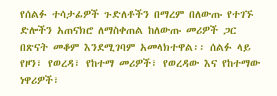የሰልፉ ተሳታፊዎች ጉድለቶችን በማረም በለውጡ የተገኙ ድሎችን አጠናክሮ ለማስቀጠል ከለውጡ መሪዎች ጋር በጽናት መቆም እንደሚገባም አመላክተዋል፡፡ ሰልፉ ላይ የዞን፣ የወረዳ፣ የከተማ መሪዎች፣ የወረዳው እና የከተማው ነዋሪዎች፣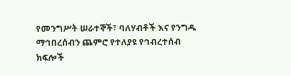የመንግሥት ሠራተኞች፣ ባለሃብቶች እና የንግዱ ማኅበረሰብን ጨምሮ የተለያዩ የኅብረተሰብ ክፍሎች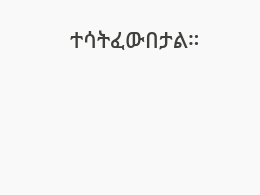ተሳትፈውበታል።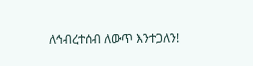ለኅብረተሰብ ለውጥ እንተጋለን!